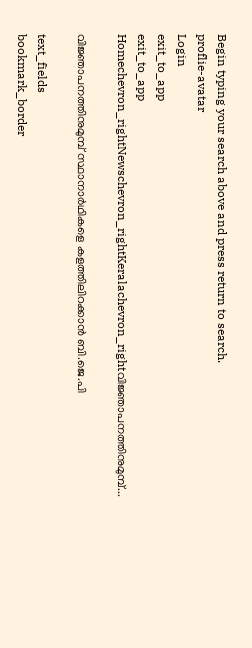Begin typing your search above and press return to search.
proflie-avatar
Login
exit_to_app
exit_to_app
Homechevron_rightNewschevron_rightKeralachevron_rightവിജ്ഞാപനത്തിനുമുമ്പ്...

വിജ്ഞാപനത്തിനുമുമ്പ് സ്ഥാനാർഥികളെ കളത്തിലിറക്കാൻ ബി.ജെ.പി

text_fields
bookmark_border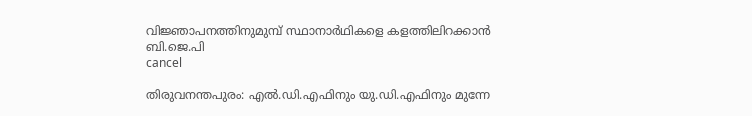വിജ്ഞാപനത്തിനുമുമ്പ് സ്ഥാനാർഥികളെ കളത്തിലിറക്കാൻ ബി.ജെ.പി
cancel

തിരുവനന്തപുരം: എൽ.ഡി.എഫിനും യു.ഡി.എഫിനും മുന്നേ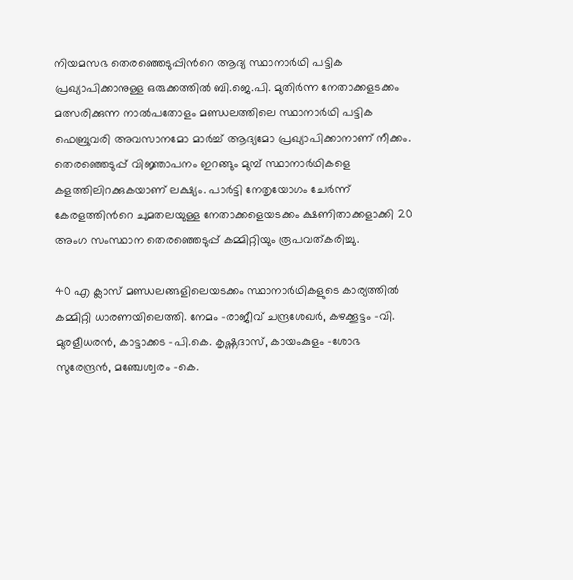നിയമസഭ തെരഞ്ഞെടുപ്പിന്‍റെ ആദ്യ സ്ഥാനാർഥി പട്ടിക പ്രഖ്യാപിക്കാനുള്ള ഒരുക്കത്തിൽ ബി.ജെ.പി. മുതിർന്ന നേതാക്കളടക്കം മത്സരിക്കുന്ന നാൽപതോളം മണ്ഡലത്തിലെ സ്ഥാനാർഥി പട്ടിക ഫെബ്രുവരി അവസാനമോ മാർച്ച് ആദ്യമോ പ്രഖ്യാപിക്കാനാണ് നീക്കം. തെരഞ്ഞെടുപ്പ് വിജ്ഞാപനം ഇറങ്ങും മുമ്പ് സ്ഥാനാർഥികളെ കളത്തിലിറക്കുകയാണ് ലക്ഷ്യം. പാർട്ടി നേതൃയോഗം ചേർന്ന് കേരളത്തിന്‍റെ ചുമതലയുള്ള നേതാക്കളെയടക്കം ക്ഷണിതാക്കളാക്കി 20 അംഗ സംസ്ഥാന തെരഞ്ഞെടുപ്പ് കമ്മിറ്റിയും രൂപവത്കരിച്ചു.

40 എ ക്ലാസ് മണ്ഡലങ്ങളിലെയടക്കം സ്ഥാനാർഥികളുടെ കാര്യത്തിൽ കമ്മിറ്റി ധാരണയിലെത്തി. നേമം -രാജീവ് ചന്ദ്രശേഖർ, കഴക്കൂട്ടം -വി. മുരളീധരൻ, കാട്ടാക്കട -പി.കെ. കൃഷ്ണദാസ്, കായംകുളം -ശോഭ സുരേന്ദ്രൻ, മഞ്ചേശ്വരം -കെ.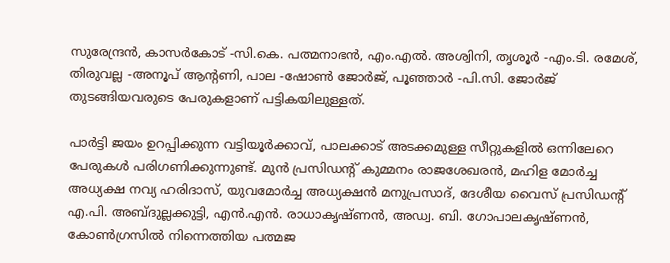സുരേന്ദ്രൻ, കാസർകോട് -സി.കെ. പത്മനാഭൻ, എം.എൽ. അശ്വിനി, തൃശൂർ -എം.ടി. രമേശ്, തിരുവല്ല -അനൂപ് ആന്‍റണി, പാല -ഷോൺ ജോർജ്, പൂഞ്ഞാർ -പി.സി. ജോർജ് തുടങ്ങിയവരുടെ പേരുകളാണ് പട്ടികയിലുള്ളത്.

പാർട്ടി ജയം ഉറപ്പിക്കുന്ന വട്ടിയൂർക്കാവ്, പാലക്കാട് അടക്കമുള്ള സീറ്റുകളിൽ ഒന്നിലേറെ പേരുകൾ പരിഗണിക്കുന്നുണ്ട്. മുൻ പ്രസിഡന്‍റ് കുമ്മനം രാജശേഖരൻ, മഹിള മോർച്ച അധ്യക്ഷ നവ്യ ഹരിദാസ്, യുവമോർച്ച അധ്യക്ഷൻ മനുപ്രസാദ്, ദേശീയ വൈസ് പ്രസിഡന്‍റ് എ.പി. അബ്ദുല്ലക്കുട്ടി, എൻ.എൻ. രാധാകൃഷ്ണൻ, അഡ്വ. ബി. ഗോപാലകൃഷ്ണൻ, കോൺഗ്രസിൽ നിന്നെത്തിയ പത്മജ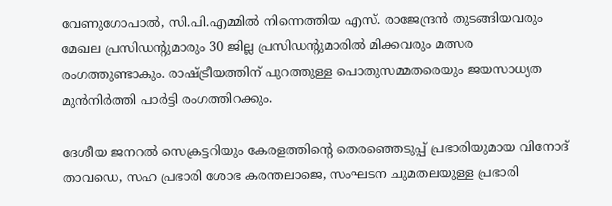വേണുഗോപാൽ, സി.പി.എമ്മിൽ നിന്നെത്തിയ എസ്. രാജേന്ദ്രൻ തുടങ്ങിയവരും മേഖല പ്രസിഡന്‍റുമാരും 30 ജില്ല പ്രസിഡന്‍റുമാരിൽ മിക്കവരും മത്സര രംഗത്തുണ്ടാകും. രാഷ്ട്രീയത്തിന് പുറത്തുള്ള പൊതുസമ്മതരെയും ജയസാധ്യത മുൻനിർത്തി പാർട്ടി രംഗത്തിറക്കും.

ദേശീയ ജനറൽ സെക്രട്ടറിയും കേരളത്തിന്റെ തെരഞ്ഞെടുപ്പ് പ്രഭാരിയുമായ വിനോദ് താവഡെ, സഹ പ്രഭാരി ശോഭ കരന്തലാജെ, സംഘടന ചുമതലയുള്ള പ്രഭാരി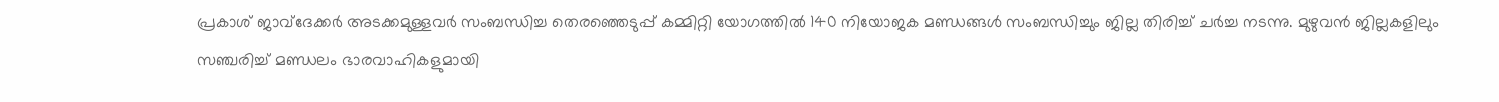പ്രകാശ് ജാവ്ദേക്കർ അടക്കമുള്ളവർ സംബന്ധിച്ച തെരഞ്ഞെടുപ്പ് കമ്മിറ്റി യോഗത്തിൽ 140 നിയോജക മണ്ഡങ്ങൾ സംബന്ധിച്ചും ജില്ല തിരിച്ച് ചർച്ച നടന്നു. മുഴുവൻ ജില്ലകളിലും സഞ്ചരിച്ച് മണ്ഡലം ഭാരവാഹികളുമായി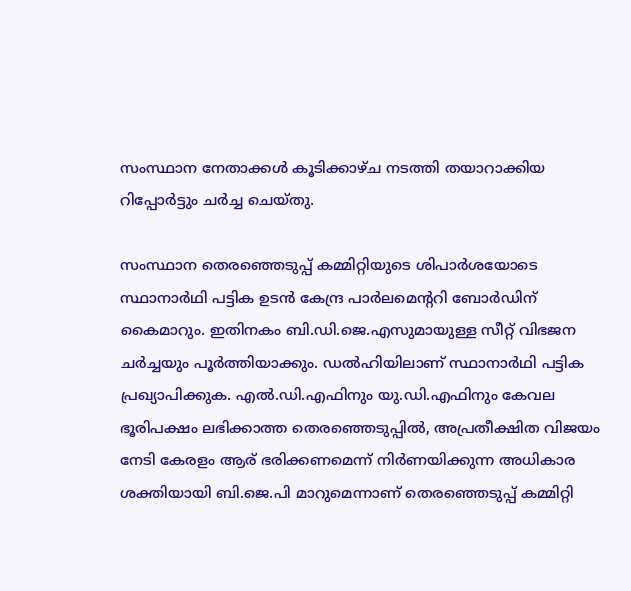സംസ്ഥാന നേതാക്കൾ കൂടിക്കാഴ്ച നടത്തി തയാറാക്കിയ റിപ്പോർട്ടും ചർച്ച ചെയ്തു.

സംസ്ഥാന തെരഞ്ഞെടുപ്പ് കമ്മിറ്റിയുടെ ശിപാർശയോടെ സ്ഥാനാർഥി പട്ടിക ഉടൻ കേന്ദ്ര പാർലമെന്‍ററി ബോർഡിന് കൈമാറും. ഇതിനകം ബി.ഡി.ജെ.എസുമായുള്ള സീറ്റ് വിഭജന ചർച്ചയും പൂർത്തിയാക്കും. ഡൽഹിയിലാണ് സ്ഥാനാർഥി പട്ടിക പ്രഖ്യാപിക്കുക. എൽ.ഡി.എഫിനും യു.ഡി.എഫിനും കേവല ഭൂരിപക്ഷം ലഭിക്കാത്ത തെരഞ്ഞെടുപ്പിൽ, അപ്രതീക്ഷിത വിജയം നേടി കേരളം ആര് ഭരിക്കണമെന്ന് നിർണയിക്കുന്ന അധികാര ശക്തിയായി ബി.ജെ.പി മാറുമെന്നാണ് തെരഞ്ഞെടുപ്പ് കമ്മിറ്റി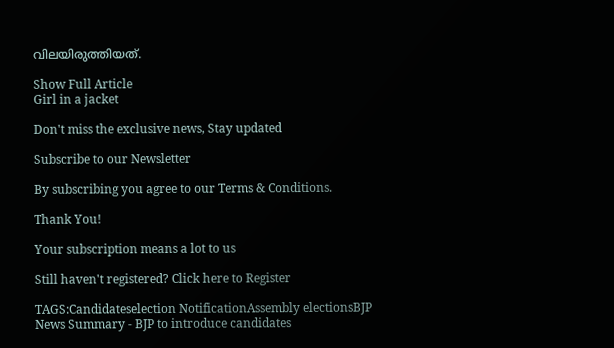വിലയിരുത്തിയത്.

Show Full Article
Girl in a jacket

Don't miss the exclusive news, Stay updated

Subscribe to our Newsletter

By subscribing you agree to our Terms & Conditions.

Thank You!

Your subscription means a lot to us

Still haven't registered? Click here to Register

TAGS:Candidateselection NotificationAssembly electionsBJP
News Summary - BJP to introduce candidates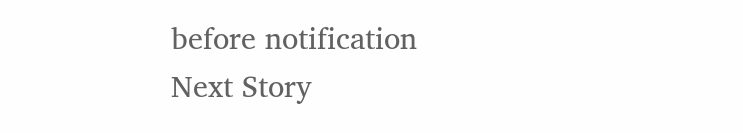before notification
Next Story